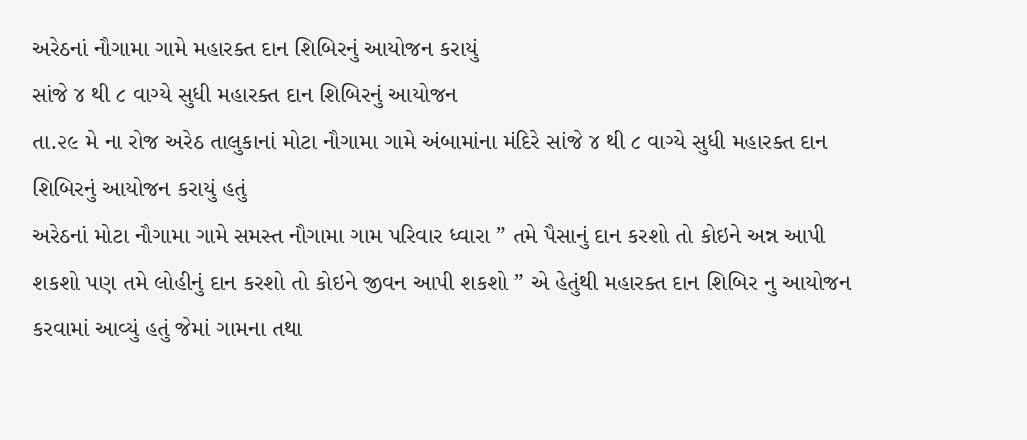અરેઠનાં નૌગામા ગામે મહારક્ત દાન શિબિરનું આયોજન કરાયું
સાંજે ૪ થી ૮ વાગ્યે સુધી મહારક્ત દાન શિબિરનું આયોજન
તા.૨૯ મે ના રોજ અરેઠ તાલુકાનાં મોટા નૌગામા ગામે અંબામાંના મંદિરે સાંજે ૪ થી ૮ વાગ્યે સુધી મહારક્ત દાન શિબિરનું આયોજન કરાયું હતું
અરેઠનાં મોટા નૌગામા ગામે સમસ્ત નૌગામા ગામ પરિવાર ધ્વારા ” તમે પૈસાનું દાન કરશો તો કોઇને અન્ન આપી શકશો પણ તમે લોહીનું દાન કરશો તો કોઇને જીવન આપી શકશો ” એ હેતુંથી મહારક્ત દાન શિબિર નુ આયોજન કરવામાં આવ્યું હતું જેમાં ગામના તથા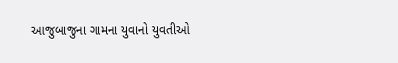આજુબાજુના ગામના યુવાનો યુવતીઓ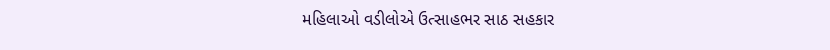મહિલાઓ વડીલોએ ઉત્સાહભર સાઠ સહકાર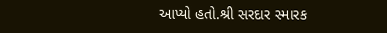આપ્યો હતો.શ્રી સરદાર સ્મારક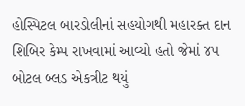હોસ્પિટલ બારડોલીનાં સહયોગથી મહારક્ત દાન શિબિર કેમ્પ રાખવામાં આવ્યો હતો જેમાં ૪૫ બોટલ બ્લડ એકત્રીટ થયું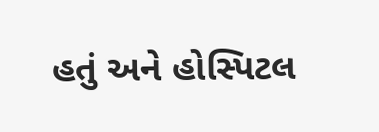હતું અને હોસ્પિટલ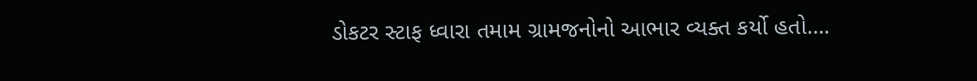ડોકટર સ્ટાફ ધ્વારા તમામ ગ્રામજનોનો આભાર વ્યક્ત કર્યો હતો….